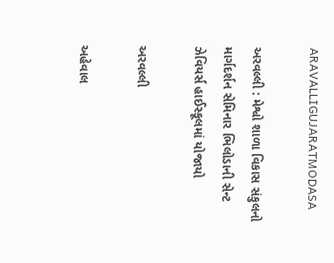ARAVALLIGUJARATMODASA

અરવલ્લી : મેશ્વો શાળા વિકાસ સંકુલનો માર્ગદર્શન સેમિનાર ભિલોડાની સેન્ટ ઝેવિયર્સ હાઈસ્કૂલમાં યોજાયો

અરવલ્લી

અહેવાલ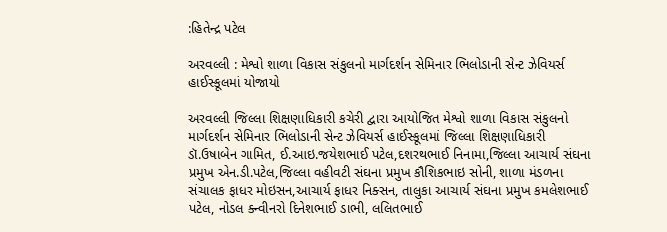:હિતેન્દ્ર પટેલ

અરવલ્લી : મેશ્વો શાળા વિકાસ સંકુલનો માર્ગદર્શન સેમિનાર ભિલોડાની સેન્ટ ઝેવિયર્સ હાઈસ્કૂલમાં યોજાયો

અરવલ્લી જિલ્લા શિક્ષણાધિકારી કચેરી દ્વારા આયોજિત મેશ્વો શાળા વિકાસ સંકુલનો માર્ગદર્શન સેમિનાર ભિલોડાની સેન્ટ ઝેવિયર્સ હાઈસ્કૂલમાં જિલ્લા શિક્ષણાધિકારી ડૉ.ઉષાબેન ગામિત, ઈ.આઇ.જયેશભાઈ પટેલ,દશરથભાઈ નિનામા,જિલ્લા આચાર્ય સંઘના પ્રમુખ એન.ડી.પટેલ,જિલ્લા વહીવટી સંઘના પ્રમુખ કૌશિકભાઇ સોની, શાળા મંડળના સંચાલક ફાધર મોઇસન,આચાર્ય ફાધર નિક્સન, તાલુકા આચાર્ય સંઘના પ્રમુખ કમલેશભાઈ પટેલ, નોડલ ક્ન્વીનરો દિનેશભાઈ ડાભી, લલિતભાઈ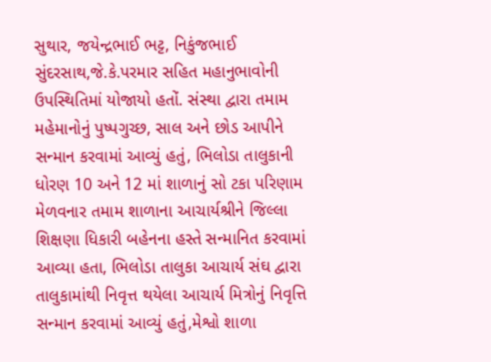સુથાર, જયેન્દ્રભાઈ ભટ્ટ, નિકુંજભાઈ સુંદરસાથ,જે.કે.પરમાર સહિત મહાનુભાવોની ઉપસ્થિતિમાં યોજાયો હતોં. સંસ્થા દ્વારા તમામ મહેમાનોનું પુષ્પગુચ્છ, સાલ અને છોડ આપીને સન્માન કરવામાં આવ્યું હતું, ભિલોડા તાલુકાની ધોરણ 10 અને 12 માં શાળાનું સો ટકા પરિણામ મેળવનાર તમામ શાળાના આચાર્યશ્રીને જિલ્લા શિક્ષણા ધિકારી બહેનના હસ્તે સન્માનિત કરવામાં આવ્યા હતા, ભિલોડા તાલુકા આચાર્ય સંઘ દ્વારા તાલુકામાંથી નિવૃત્ત થયેલા આચાર્ય મિત્રોનું નિવૃત્તિ સન્માન કરવામાં આવ્યું હતું,મેશ્વો શાળા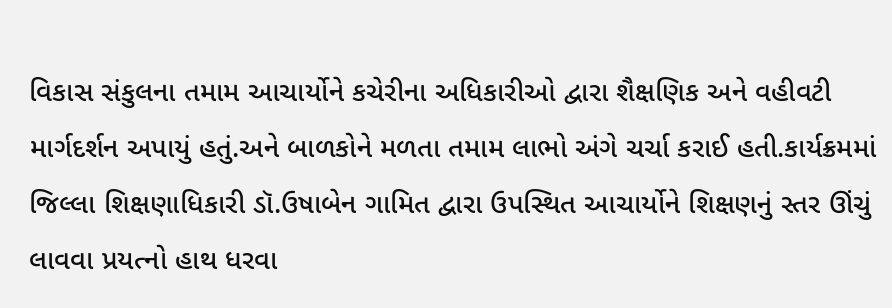વિકાસ સંકુલના તમામ આચાર્યોને કચેરીના અધિકારીઓ દ્વારા શૈક્ષણિક અને વહીવટી માર્ગદર્શન અપાયું હતું.અને બાળકોને મળતા તમામ લાભો અંગે ચર્ચા કરાઈ હતી.કાર્યક્રમમાં જિલ્લા શિક્ષણાધિકારી ડૉ.ઉષાબેન ગામિત દ્વારા ઉપસ્થિત આચાર્યોને શિક્ષણનું સ્તર ઊંચું લાવવા પ્રયત્નો હાથ ધરવા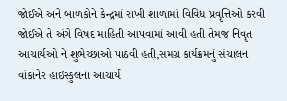જોઈએ અને બાળકોને કેન્દ્રમાં રાખી શાળામાં વિવિધ પ્રવૃત્તિઓ કરવી જોઈએ તે અંગે વિષદ માહિતી આપવામાં આવી હતી તેમજ નિવૃત આચાર્યઓ ને શુભેચ્છાઓ પાઠવી હતી,સમગ્ર કાર્યક્રમનું સંચાલન વાંકાનેર હાઇસ્કુલના આચાર્ય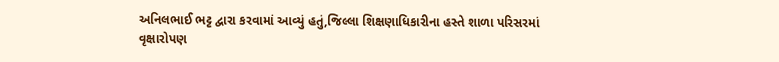અનિલભાઈ ભટ્ટ દ્વારા કરવામાં આવ્યું હતું,જિલ્લા શિક્ષણાધિકારીના હસ્તે શાળા પરિસરમાં વૃક્ષારોપણ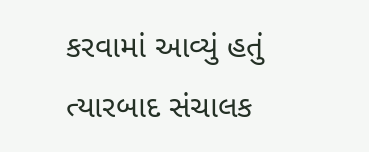કરવામાં આવ્યું હતું ત્યારબાદ સંચાલક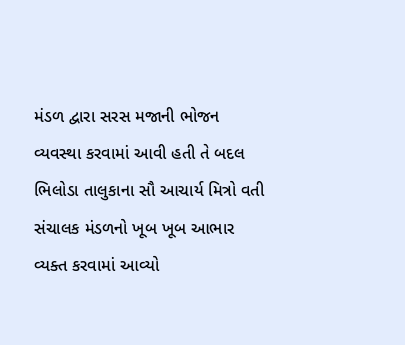મંડળ દ્વારા સરસ મજાની ભોજન વ્યવસ્થા કરવામાં આવી હતી તે બદલ ભિલોડા તાલુકાના સૌ આચાર્ય મિત્રો વતી સંચાલક મંડળનો ખૂબ ખૂબ આભાર વ્યક્ત કરવામાં આવ્યો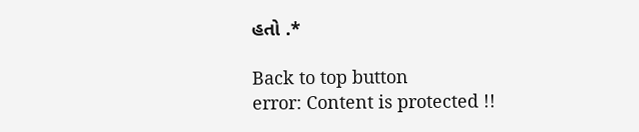હતો .*

Back to top button
error: Content is protected !!